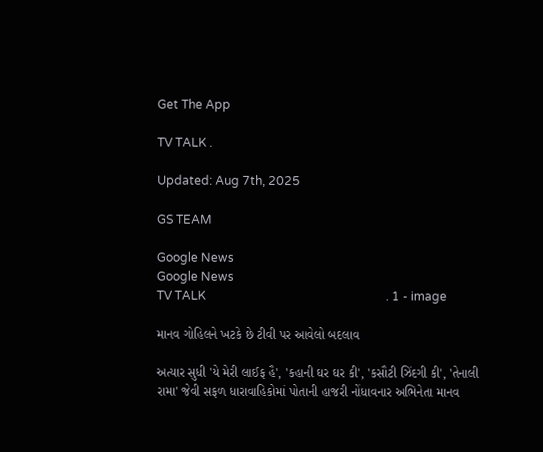Get The App

TV TALK .

Updated: Aug 7th, 2025

GS TEAM

Google News
Google News
TV TALK                                                            . 1 - image

માનવ ગોહિલને ખટકે છે ટીવી પર આવેલો બદલાવ

અત્યાર સુધી 'યે મેરી લાઈફ હૈ', 'કહાની ઘર ઘર કી', 'કસૌટી ઝિંદગી કી', 'તેનાલી રામા' જેવી સફળ ધારાવાહિકોમાં પોતાની હાજરી નોંધાવનાર અભિનેતા માનવ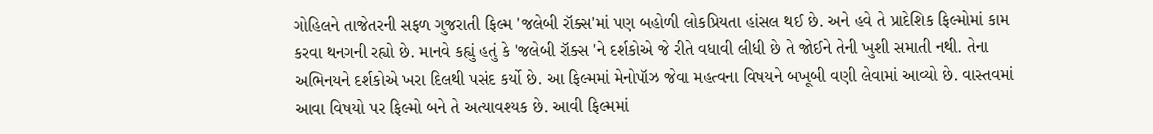ગોહિલને તાજેતરની સફળ ગુજરાતી ફિલ્મ 'જલેબી રૉક્સ'માં પણ બહોળી લોકપ્રિયતા હાંસલ થઈ છે. અને હવે તે પ્રાદેશિક ફિલ્મોમાં કામ કરવા થનગની રહ્યો છે. માનવે કહ્યું હતું કે 'જલેબી રૉક્સ 'ને દર્શકોએ જે રીતે વધાવી લીધી છે તે જોઈને તેની ખુશી સમાતી નથી. તેના અભિનયને દર્શકોએ ખરા દિલથી પસંદ કર્યો છે. આ ફિલ્મમાં મેનોપૉઝ જેવા મહત્વના વિષયને બખૂબી વણી લેવામાં આવ્યો છે. વાસ્તવમાં આવા વિષયો પર ફિલ્મો બને તે અત્યાવશ્યક છે. આવી ફિલ્મમાં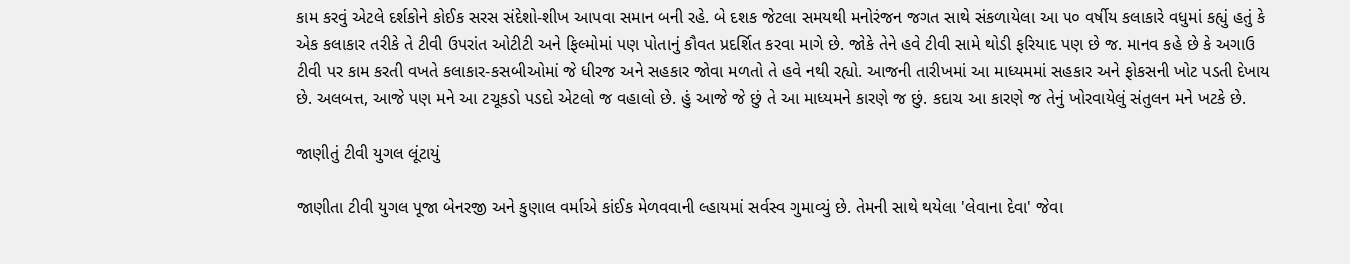કામ કરવું એટલે દર્શકોને કોઈક સરસ સંદેશો-શીખ આપવા સમાન બની રહે. બે દશક જેટલા સમયથી મનોરંજન જગત સાથે સંકળાયેલા આ ૫૦ વર્ષીય કલાકારે વધુમાં કહ્યું હતું કે એક કલાકાર તરીકે તે ટીવી ઉપરાંત ઓટીટી અને ફિલ્મોમાં પણ પોતાનું કૌવત પ્રદર્શિત કરવા માગે છે. જોકે તેને હવે ટીવી સામે થોડી ફરિયાદ પણ છે જ. માનવ કહે છે કે અગાઉ ટીવી પર કામ કરતી વખતે કલાકાર-કસબીઓમાં જે ધીરજ અને સહકાર જોવા મળતો તે હવે નથી રહ્યો. આજની તારીખમાં આ માધ્યમમાં સહકાર અને ફોકસની ખોટ પડતી દેખાય છે. અલબત્ત, આજે પણ મને આ ટચૂકડો પડદો એટલો જ વહાલો છે. હું આજે જે છું તે આ માધ્યમને કારણે જ છું. કદાચ આ કારણે જ તેનું ખોરવાયેલું સંતુલન મને ખટકે છે.

જાણીતું ટીવી યુગલ લૂંટાયું

જાણીતા ટીવી યુગલ પૂજા બેનરજી અને કુણાલ વર્માએ કાંઈક મેળવવાની લ્હાયમાં સર્વસ્વ ગુમાવ્યું છે. તેમની સાથે થયેલા 'લેવાના દેવા' જેવા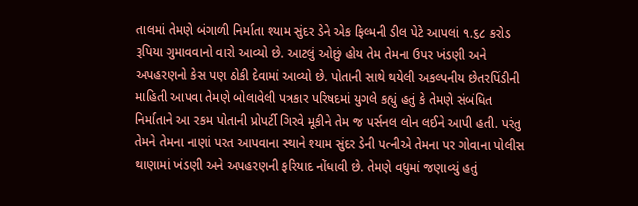તાલમાં તેમણે બંગાળી નિર્માતા શ્યામ સુંદર ડેને એક ફિલ્મની ડીલ પેટે આપલાં ૧.૬૮ કરોડ રૂપિયા ગુમાવવાનો વારો આવ્યો છે. આટલું ઓછું હોય તેમ તેમના ઉપર ખંડણી અને અપહરણનો કેસ પણ ઠોકી દેવામાં આવ્યો છે. પોતાની સાથે થયેલી અકલ્પનીય છેતરપિંડીની માહિતી આપવા તેમણે બોલાવેલી પત્રકાર પરિષદમાં યુગલે કહ્યું હતું કે તેમણે સંબંધિત નિર્માતાને આ રકમ પોતાની પ્રોપર્ટી ગિરવે મૂકીને તેમ જ પર્સનલ લોન લઈને આપી હતી. પરંતુ તેમને તેમના નાણાં પરત આપવાના સ્થાને શ્યામ સુંદર ડેની પત્નીએ તેમના પર ગોવાના પોલીસ થાણામાં ખંડણી અને અપહરણની ફરિયાદ નોંધાવી છે. તેમણે વધુમાં જણાવ્યું હતું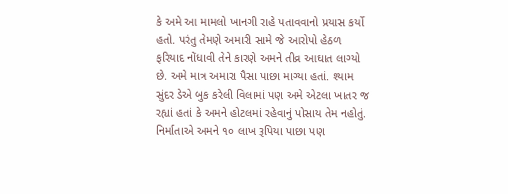કે અમે આ મામલો ખાનગી રાહે પતાવવાનો પ્રયાસ કર્યો હતો. પરંતુ તેમણે અમારી સામે જે આરોપો હેઠળ ફરિયાદ નોંધાવી તેને કારણે અમને તીવ્ર આઘાત લાગ્યો છે. અમે માત્ર અમારા પૈસા પાછા માગ્યા હતાં. શ્યામ સુંદર ડેએ બુક કરેલી વિલામાં પણ અમે એટલા ખાતર જ રહ્યાં હતાં કે અમને હોટલમાં રહેવાનું પોસાય તેમ નહોતું. નિર્માતાએ અમને ૧૦ લાખ રૂપિયા પાછા પણ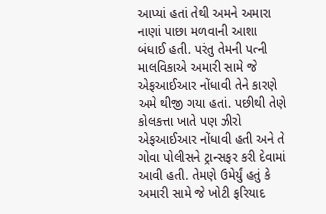આપ્યાં હતાં તેથી અમને અમારા નાણાં પાછા મળવાની આશા બંધાઈ હતી. પરંતુ તેમની પત્ની માલવિકાએ અમારી સામે જે એફઆઈઆર નોંધાવી તેને કારણે અમે થીજી ગયા હતાં. પછીથી તેણે કોલકત્તા ખાતે પણ ઝીરો એફઆઈઆર નોંધાવી હતી અને તે ગોવા પોલીસને ટ્રાન્સફર કરી દેવામાં આવી હતી. તેમણે ઉમેર્યું હતું કે અમારી સામે જે ખોટી ફરિયાદ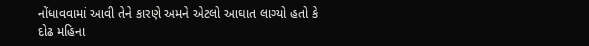નોંધાવવામાં આવી તેને કારણે અમને એટલો આઘાત લાગ્યો હતો કે દોઢ મહિના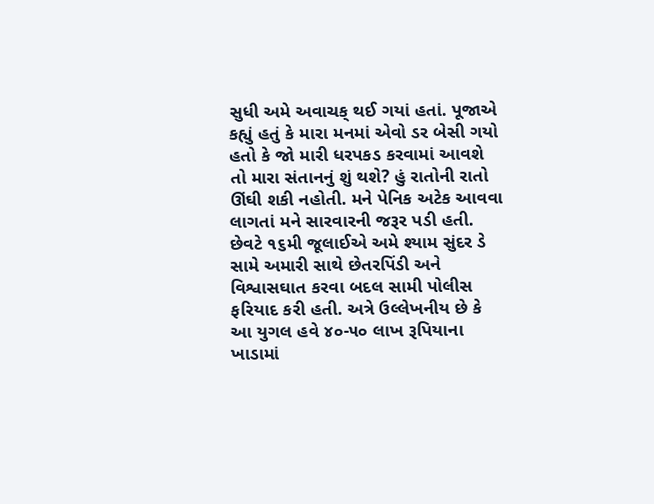સુધી અમે અવાચક્ થઈ ગયાં હતાં. પૂજાએ કહ્યું હતું કે મારા મનમાં એવો ડર બેસી ગયો હતો કે જો મારી ધરપકડ કરવામાં આવશે તો મારા સંતાનનું શું થશે? હું રાતોની રાતો ઊંઘી શકી નહોતી. મને પેનિક અટેક આવવા લાગતાં મને સારવારની જરૂર પડી હતી. છેવટે ૧૬મી જૂલાઈએ અમે શ્યામ સુંદર ડે સામે અમારી સાથે છેતરપિંડી અને વિશ્વાસઘાત કરવા બદલ સામી પોલીસ ફરિયાદ કરી હતી. અત્રે ઉલ્લેખનીય છે કે આ યુગલ હવે ૪૦-૫૦ લાખ રૂપિયાના ખાડામાં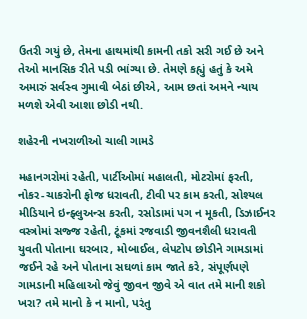ઉતરી ગયું છે, તેમના હાથમાંથી કામની તકો સરી ગઈ છે અને તેઓ માનસિક રીતે પડી ભાંગ્યા છે. તેમણે કહ્યું હતું કે અમે અમારું સર્વસ્વ ગુમાવી બેઠાં છીએ, આમ છતાં અમને ન્યાય મળશે એવી આશા છોડી નથી.

શહેરની નખરાળીઓ ચાલી ગામડે

મહાનગરોમાં રહેતી, પાર્ટીઓમાં મહાલતી, મોટરોમાં ફરતી, નોકર-ચાકરોની ફોજ ધરાવતી, ટીવી પર કામ કરતી, સોશ્યલ મીડિયાને ઇન્ફ્લુઅન્સ કરતી, રસોડામાં પગ ન મૂકતી, ડિઝાઈનર વસ્ત્રોમાં સજ્જ રહેતી, ટૂંકમાં રજવાડી જીવનશૈલી ધરાવતી યુવતી પોતાના ઘરબાર, મોબાઈલ, લેપટોપ છોડીને ગામડામાં જઈને રહે અને પોતાના સઘળાં કામ જાતે કરે, સંપૂર્ણપણે ગામડાની મહિલાઓ જેવું જીવન જીવે એ વાત તમે માની શકો ખરા? તમે માનો કે ન માનો, પરંતુ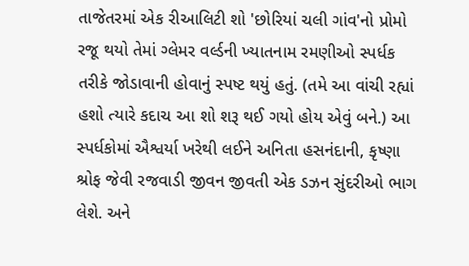તાજેતરમાં એક રીઆલિટી શો 'છોરિયાં ચલી ગાંવ'નો પ્રોમો રજૂ થયો તેમાં ગ્લેમર વર્લ્ડની ખ્યાતનામ રમણીઓ સ્પર્ધક તરીકે જોડાવાની હોવાનું સ્પષ્ટ થયું હતું. (તમે આ વાંચી રહ્યાં હશો ત્યારે કદાચ આ શો શરૂ થઈ ગયો હોય એવું બને.) આ સ્પર્ધકોમાં ઐશ્વર્યા ખરેથી લઈને અનિતા હસનંદાની, કૃષ્ણા શ્રોફ જેવી રજવાડી જીવન જીવતી એક ડઝન સુંદરીઓ ભાગ લેશે. અને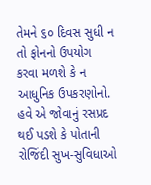તેમને ૬૦ દિવસ સુધી ન તો ફોનનો ઉપયોગ કરવા મળશે કે ન આધુનિક ઉપકરણોનો. હવે એ જોવાનું રસપ્રદ થઈ પડશે કે પોતાની રોજિંદી સુખ-સુવિધાઓ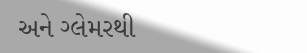અને ગ્લેમરથી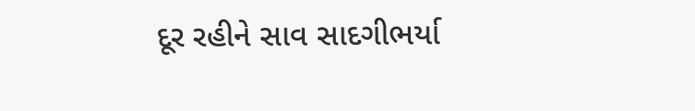દૂર રહીને સાવ સાદગીભર્યા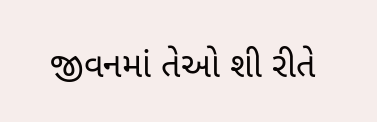જીવનમાં તેઓ શી રીતે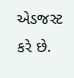એડજસ્ટ કરે છે.